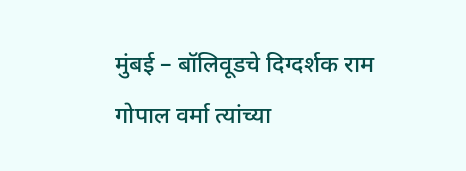मुंबई – बॉलिवूडचे दिग्दर्शक राम गोपाल वर्मा त्यांच्या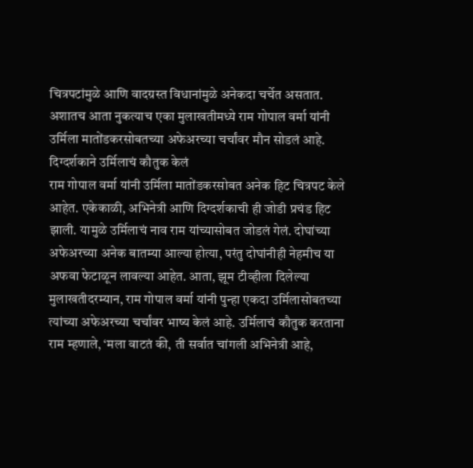चित्रपटांमुळे आणि वादग्रस्त विधानांमुळे अनेकदा चर्चेत असतात. अशातच आता नुकत्याच एका मुलाखतीमध्ये राम गोपाल वर्मा यांनी उर्मिला मातोंडकरसोबतच्या अफेअरच्या चर्चांवर मौन सोडलं आहे.
दिग्दर्शकाने उर्मिलाचं कौतुक केलं
राम गोपाल वर्मा यांनी उर्मिला मातोंडकरसोबत अनेक हिट चित्रपट केले आहेत. एकेकाळी, अभिनेत्री आणि दिग्दर्शकाची ही जोडी प्रचंड हिट झाली. यामुळे उर्मिलाचं नाव राम यांच्यासोबत जोडलं गेलं. दोघांच्या अफेअरच्या अनेक बातम्या आल्या होत्या, परंतु दोघांनीही नेहमीच या अफवा फेटाळून लावल्या आहेत. आता, झूम टीव्हीला दिलेल्या मुलाखतीदरम्यान, राम गोपाल वर्मा यांनी पुन्हा एकदा उर्मिलासोबतच्या त्यांच्या अफेअरच्या चर्चांवर भाष्य केलं आहे. उर्मिलाचं कौतुक करताना राम म्हणाले, ‘मला वाटतं की, ती सर्वात चांगली अभिनेत्री आहे,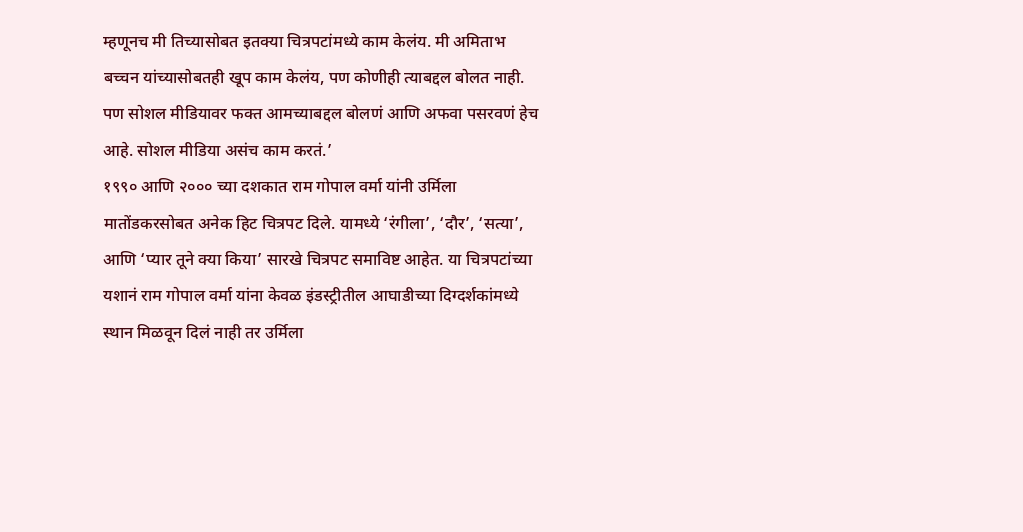म्हणूनच मी तिच्यासोबत इतक्या चित्रपटांमध्ये काम केलंय. मी अमिताभ बच्चन यांच्यासोबतही खूप काम केलंय, पण कोणीही त्याबद्दल बोलत नाही. पण सोशल मीडियावर फक्त आमच्याबद्दल बोलणं आणि अफवा पसरवणं हेच आहे. सोशल मीडिया असंच काम करतं.’
१९९० आणि २००० च्या दशकात राम गोपाल वर्मा यांनी उर्मिला मातोंडकरसोबत अनेक हिट चित्रपट दिले. यामध्ये ‘रंगीला’, ‘दौर’, ‘सत्या’, आणि ‘प्यार तूने क्या किया’ सारखे चित्रपट समाविष्ट आहेत. या चित्रपटांच्या यशानं राम गोपाल वर्मा यांना केवळ इंडस्ट्रीतील आघाडीच्या दिग्दर्शकांमध्ये स्थान मिळवून दिलं नाही तर उर्मिला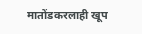मातोंडकरलाही खूप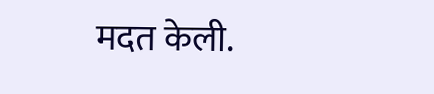मदत केली.